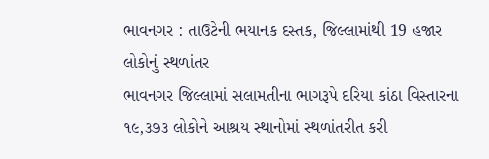ભાવનગર : તાઉટેની ભયાનક દસ્તક, જિલ્લામાંથી 19 હજાર લોકોનું સ્થળાંતર
ભાવનગર જિલ્લામાં સલામતીના ભાગરૂપે દરિયા કાંઠા વિસ્તારના ૧૯,૩૭૩ લોકોને આશ્રય સ્થાનોમાં સ્થળાંતરીત કરી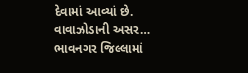દેવામાં આવ્યાં છે. વાવાઝોડાની અસર…
ભાવનગર જિલ્લામાં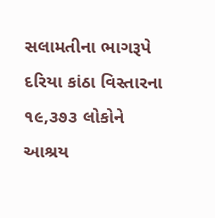સલામતીના ભાગરૂપે દરિયા કાંઠા વિસ્તારના ૧૯,૩૭૩ લોકોને આશ્રય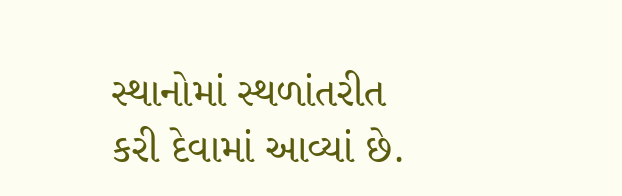સ્થાનોમાં સ્થળાંતરીત કરી દેવામાં આવ્યાં છે.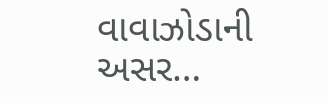વાવાઝોડાની અસર…